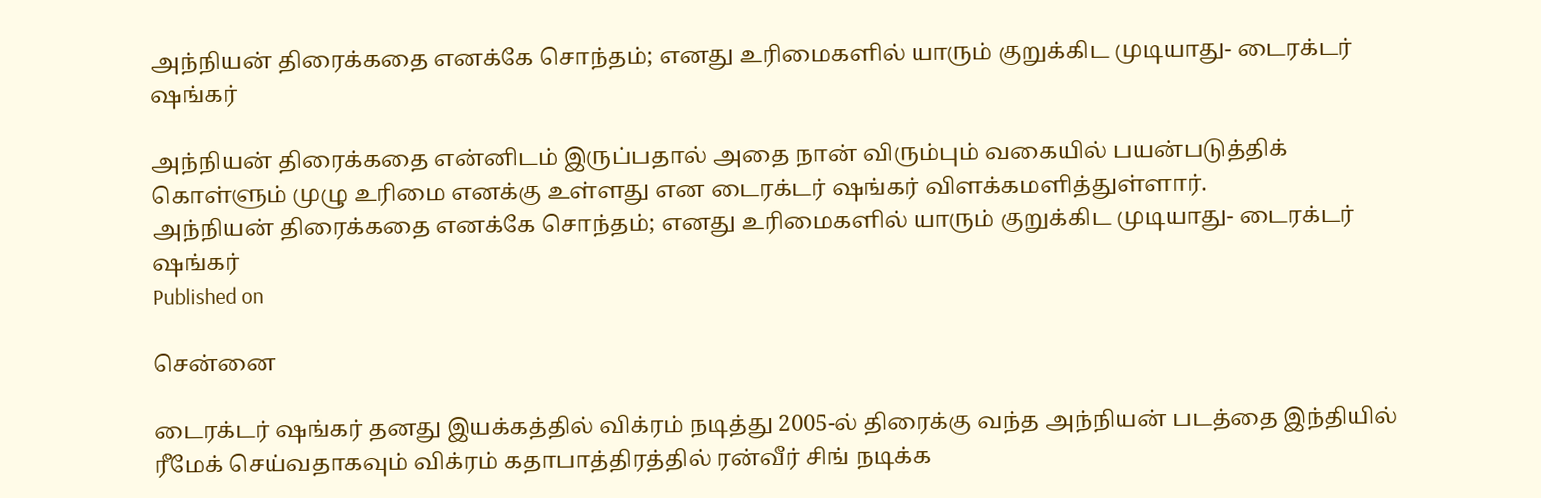அந்நியன் திரைக்கதை எனக்கே சொந்தம்; எனது உரிமைகளில் யாரும் குறுக்கிட முடியாது- டைரக்டர் ஷங்கர்

அந்நியன் திரைக்கதை என்னிடம் இருப்பதால் அதை நான் விரும்பும் வகையில் பயன்படுத்திக் கொள்ளும் முழு உரிமை எனக்கு உள்ளது என டைரக்டர் ஷங்கர் விளக்கமளித்துள்ளார்.
அந்நியன் திரைக்கதை எனக்கே சொந்தம்; எனது உரிமைகளில் யாரும் குறுக்கிட முடியாது- டைரக்டர் ஷங்கர்
Published on

சென்னை

டைரக்டர் ஷங்கர் தனது இயக்கத்தில் விக்ரம் நடித்து 2005-ல் திரைக்கு வந்த அந்நியன் படத்தை இந்தியில் ரீமேக் செய்வதாகவும் விக்ரம் கதாபாத்திரத்தில் ரன்வீர் சிங் நடிக்க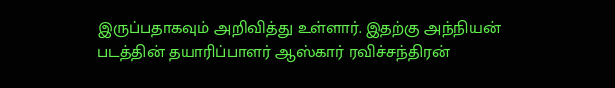இருப்பதாகவும் அறிவித்து உள்ளார். இதற்கு அந்நியன் படத்தின் தயாரிப்பாளர் ஆஸ்கார் ரவிச்சந்திரன்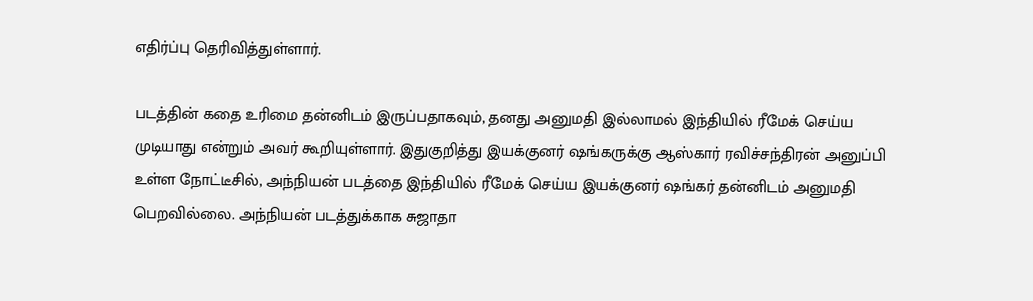எதிர்ப்பு தெரிவித்துள்ளார்.

படத்தின் கதை உரிமை தன்னிடம் இருப்பதாகவும், தனது அனுமதி இல்லாமல் இந்தியில் ரீமேக் செய்ய முடியாது என்றும் அவர் கூறியுள்ளார். இதுகுறித்து இயக்குனர் ஷங்கருக்கு ஆஸ்கார் ரவிச்சந்திரன் அனுப்பி உள்ள நோட்டீசில், அந்நியன் படத்தை இந்தியில் ரீமேக் செய்ய இயக்குனர் ஷங்கர் தன்னிடம் அனுமதி பெறவில்லை. அந்நியன் படத்துக்காக சுஜாதா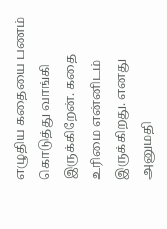எழுதிய கதையை பணம் கொடுத்து வாங்கி இருக்கிறேன். கதை உரிமை என்னிடம் இருக்கிறது. எனது அனுமதி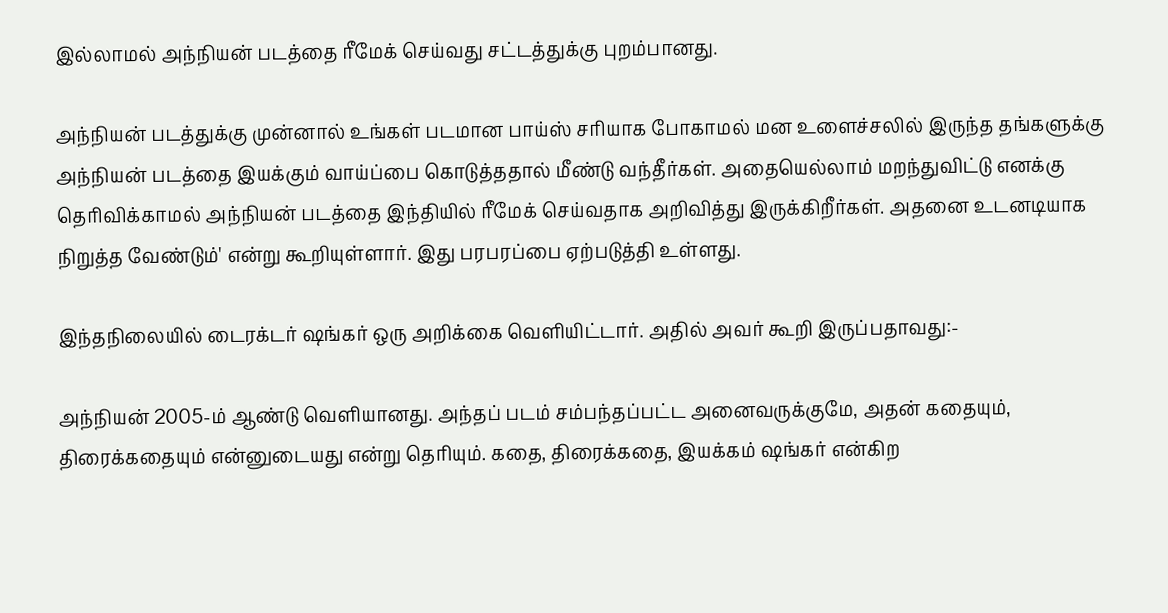இல்லாமல் அந்நியன் படத்தை ரீமேக் செய்வது சட்டத்துக்கு புறம்பானது.

அந்நியன் படத்துக்கு முன்னால் உங்கள் படமான பாய்ஸ் சரியாக போகாமல் மன உளைச்சலில் இருந்த தங்களுக்கு அந்நியன் படத்தை இயக்கும் வாய்ப்பை கொடுத்ததால் மீண்டு வந்தீர்கள். அதையெல்லாம் மறந்துவிட்டு எனக்கு தெரிவிக்காமல் அந்நியன் படத்தை இந்தியில் ரீமேக் செய்வதாக அறிவித்து இருக்கிறீர்கள். அதனை உடனடியாக நிறுத்த வேண்டும்' என்று கூறியுள்ளார். இது பரபரப்பை ஏற்படுத்தி உள்ளது.

இந்தநிலையில் டைரக்டர் ஷங்கர் ஒரு அறிக்கை வெளியிட்டார். அதில் அவர் கூறி இருப்பதாவது:-

அந்நியன் 2005-ம் ஆண்டு வெளியானது. அந்தப் படம் சம்பந்தப்பட்ட அனைவருக்குமே, அதன் கதையும், திரைக்கதையும் என்னுடையது என்று தெரியும். கதை, திரைக்கதை, இயக்கம் ஷங்கர் என்கிற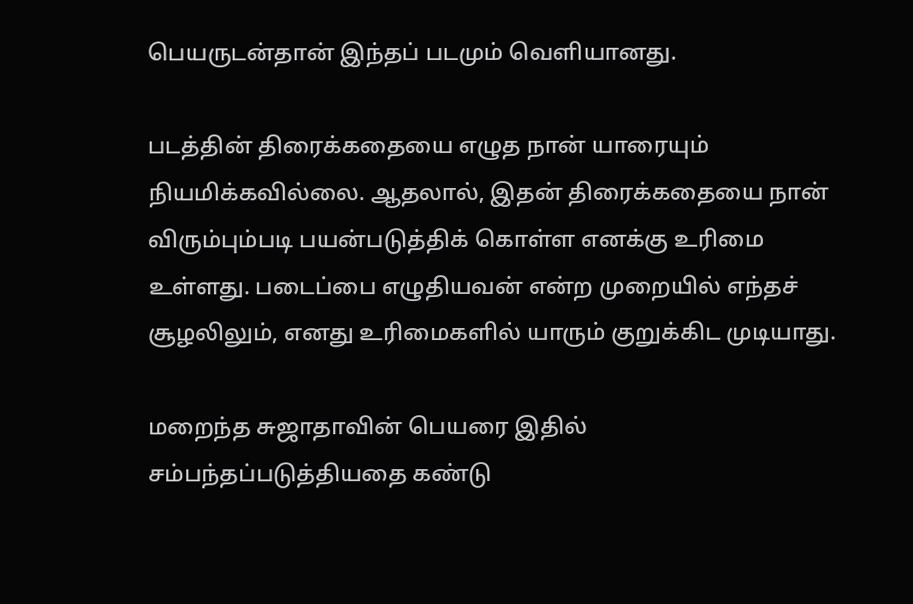பெயருடன்தான் இந்தப் படமும் வெளியானது.

படத்தின் திரைக்கதையை எழுத நான் யாரையும் நியமிக்கவில்லை. ஆதலால், இதன் திரைக்கதையை நான் விரும்பும்படி பயன்படுத்திக் கொள்ள எனக்கு உரிமை உள்ளது. படைப்பை எழுதியவன் என்ற முறையில் எந்தச் சூழலிலும், எனது உரிமைகளில் யாரும் குறுக்கிட முடியாது.

மறைந்த சுஜாதாவின் பெயரை இதில் சம்பந்தப்படுத்தியதை கண்டு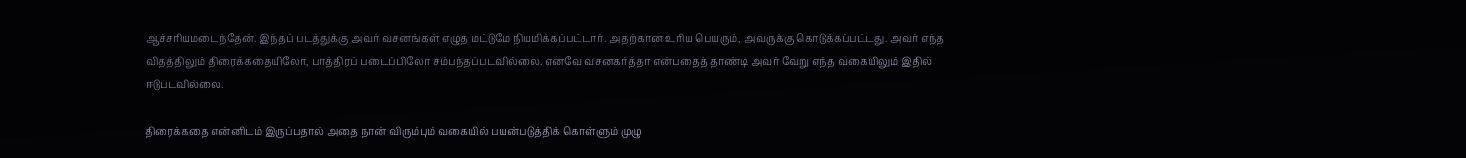ஆச்சரியமடைந்தேன். இந்தப் படத்துக்கு அவர் வசனங்கள் எழுத மட்டுமே நியமிக்கப்பட்டார். அதற்கான உரிய பெயரும், அவருக்கு கொடுக்கப்பட்டது. அவர் எந்த விதத்திலும் திரைக்கதையிலோ, பாத்திரப் படைப்பிலோ சம்பந்தப்படவில்லை. எனவே வசனகர்த்தா என்பதைத் தாண்டி அவர் வேறு எந்த வகையிலும் இதில் ஈடுபடவில்லை.

திரைக்கதை என்னிடம் இருப்பதால் அதை நான் விரும்பும் வகையில் பயன்படுத்திக் கொள்ளும் முழு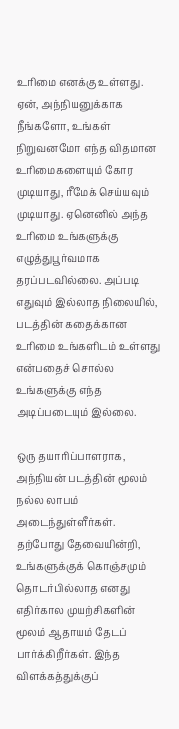உரிமை எனக்கு உள்ளது. ஏன், அந்நியனுக்காக நீங்களோ, உங்கள் நிறுவனமோ எந்த விதமான உரிமைகளையும் கோர முடியாது, ரீமேக் செய்யவும் முடியாது. ஏனெனில் அந்த உரிமை உங்களுக்கு எழுத்துபூர்வமாக தரப்படவில்லை. அப்படி எதுவும் இல்லாத நிலையில், படத்தின் கதைக்கான உரிமை உங்களிடம் உள்ளது என்பதைச் சொல்ல உங்களுக்கு எந்த அடிப்படையும் இல்லை.

ஒரு தயாரிப்பாளராக, அந்நியன் படத்தின் மூலம் நல்ல லாபம் அடைந்துள்ளீர்கள். தற்போது தேவையின்றி, உங்களுக்குக் கொஞ்சமும் தொடர்பில்லாத எனது எதிர்கால முயற்சிகளின் மூலம் ஆதாயம் தேடப் பார்க்கிறீர்கள். இந்த விளக்கத்துக்குப்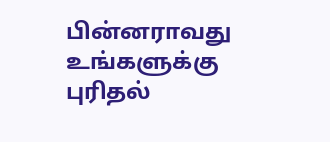பின்னராவது உங்களுக்கு புரிதல்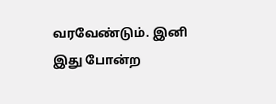வரவேண்டும். இனி இது போன்ற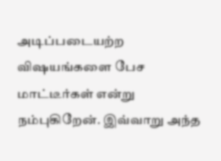அடிப்படையற்ற விஷயங்களை பேச மாட்டீர்கள் என்று நம்புகிறேன். இவ்வாறு அந்த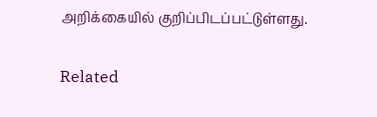அறிக்கையில் குறிப்பிடப்பட்டுள்ளது.

Related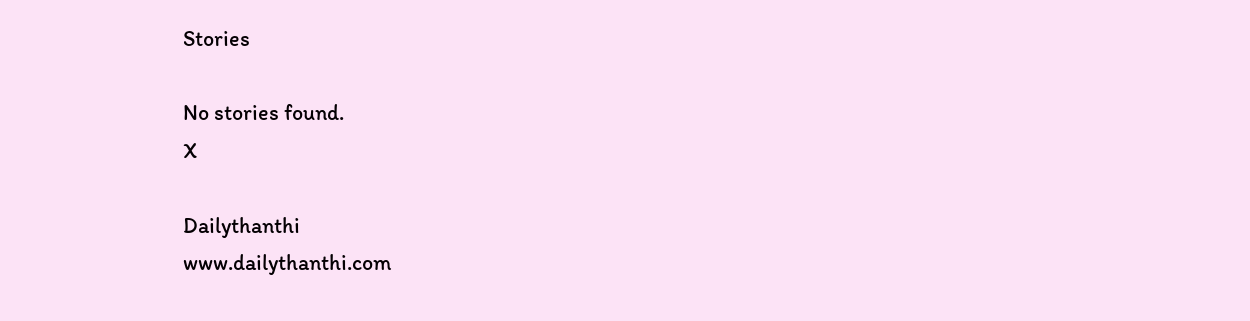Stories

No stories found.
X

Dailythanthi
www.dailythanthi.com